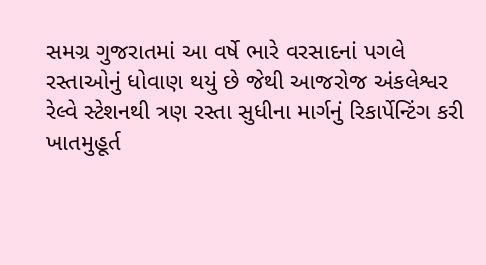સમગ્ર ગુજરાતમાં આ વર્ષે ભારે વરસાદનાં પગલે રસ્તાઓનું ધોવાણ થયું છે જેથી આજરોજ અંકલેશ્વર રેલ્વે સ્ટેશનથી ત્રણ રસ્તા સુધીના માર્ગનું રિકાર્પેન્ટિંગ કરી ખાતમુહૂર્ત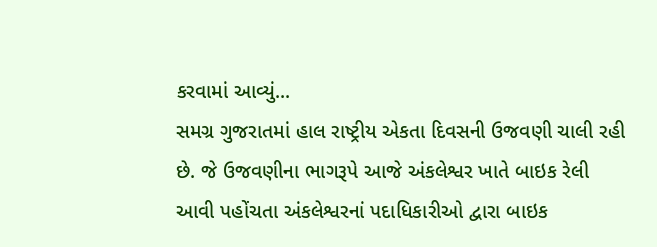કરવામાં આવ્યું...
સમગ્ર ગુજરાતમાં હાલ રાષ્ટ્રીય એકતા દિવસની ઉજવણી ચાલી રહી છે. જે ઉજવણીના ભાગરૂપે આજે અંકલેશ્વર ખાતે બાઇક રેલી આવી પહોંચતા અંકલેશ્વરનાં પદાધિકારીઓ દ્વારા બાઇક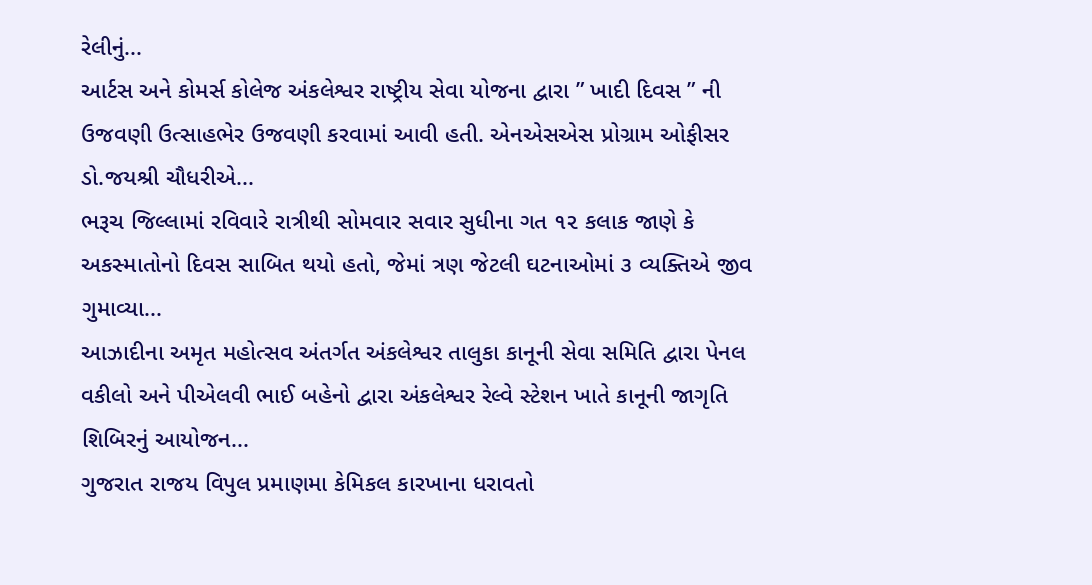રેલીનું...
આર્ટસ અને કોમર્સ કોલેજ અંકલેશ્વર રાષ્ટ્રીય સેવા યોજના દ્વારા ” ખાદી દિવસ ” ની ઉજવણી ઉત્સાહભેર ઉજવણી કરવામાં આવી હતી. એનએસએસ પ્રોગ્રામ ઓફીસર ડો.જયશ્રી ચૌધરીએ...
ભરૂચ જિલ્લામાં રવિવારે રાત્રીથી સોમવાર સવાર સુધીના ગત ૧૨ કલાક જાણે કે અકસ્માતોનો દિવસ સાબિત થયો હતો, જેમાં ત્રણ જેટલી ઘટનાઓમાં ૩ વ્યક્તિએ જીવ ગુમાવ્યા...
આઝાદીના અમૃત મહોત્સવ અંતર્ગત અંકલેશ્વર તાલુકા કાનૂની સેવા સમિતિ દ્વારા પેનલ વકીલો અને પીએલવી ભાઈ બહેનો દ્વારા અંકલેશ્વર રેલ્વે સ્ટેશન ખાતે કાનૂની જાગૃતિ શિબિરનું આયોજન...
ગુજરાત રાજય વિપુલ પ્રમાણમા કેમિકલ કારખાના ધરાવતો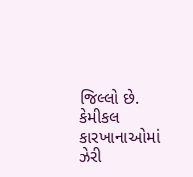જિલ્લો છે. કેમીકલ કારખાનાઓમાં ઝેરી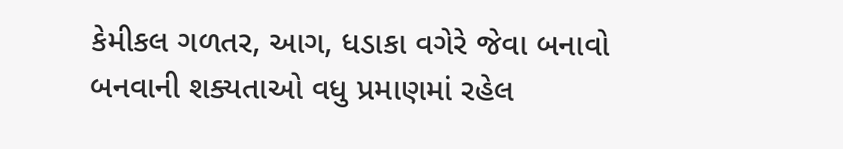કેમીકલ ગળતર, આગ, ધડાકા વગેરે જેવા બનાવો બનવાની શક્યતાઓ વધુ પ્રમાણમાં રહેલ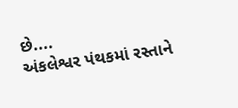છે....
અંકલેશ્વર પંથકમાં રસ્તાને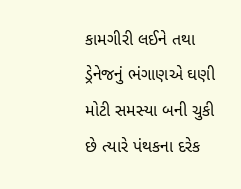કામગીરી લઈને તથા ડ્રેનેજનું ભંગાણએ ઘણી મોટી સમસ્યા બની ચુકી છે ત્યારે પંથકના દરેક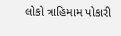લોકો ત્રાહિમામ પોકારી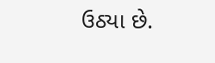ઉઠ્યા છે.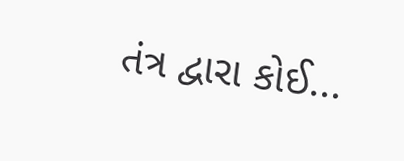તંત્ર દ્વારા કોઈ...